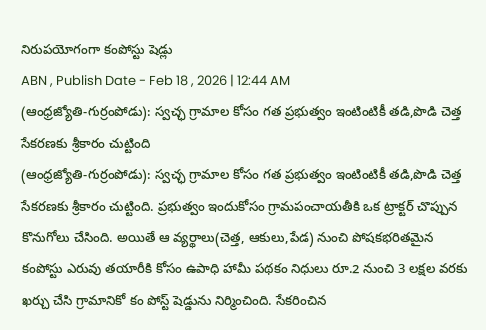నిరుపయోగంగా కంపోస్టు షెడ్లు
ABN , Publish Date - Feb 18 , 2026 | 12:44 AM
(ఆంధ్రజ్యోతి-గుర్రంపోడు): స్వచ్ఛ గ్రామాల కోసం గత ప్రభుత్వం ఇంటింటికీ తడి,పొడి చెత్త సేకరణకు శ్రీకారం చుట్టింది
(ఆంధ్రజ్యోతి-గుర్రంపోడు): స్వచ్ఛ గ్రామాల కోసం గత ప్రభుత్వం ఇంటింటికీ తడి,పొడి చెత్త సేకరణకు శ్రీకారం చుట్టింది. ప్రభుత్వం ఇందుకోసం గ్రామపంచాయతీకి ఒక ట్రాక్టర్ చొప్పున కొనుగోలు చేసింది. అయితే ఆ వ్యర్థాలు(చెత్త, ఆకులు,పేడ) నుంచి పోషకభరితమైన కంపోస్టు ఎరువు తయారీకి కోసం ఉపాధి హామీ పథకం నిధులు రూ.2 నుంచి 3 లక్షల వరకు ఖర్చు చేసి గ్రామానికో కం పోస్ట్ షెడ్డును నిర్మించింది. సేకరించిన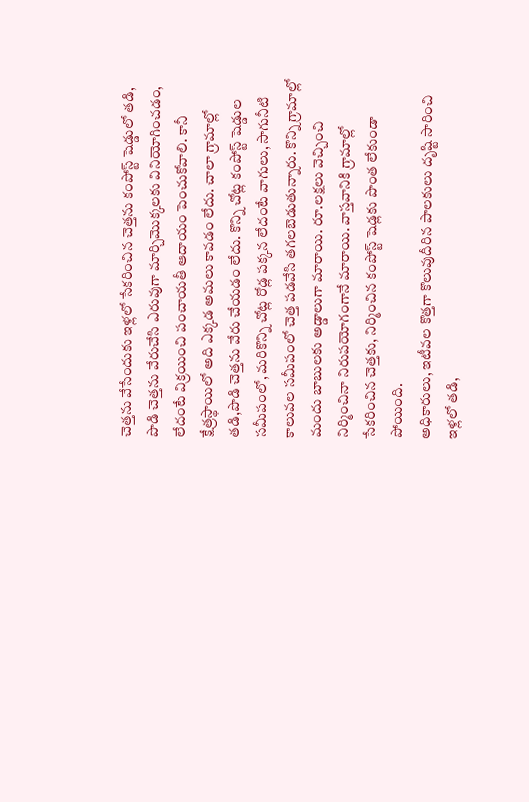చెత్తను వేసేందుకు ఇళ్లలో సేకరించిన చెత్తను కంపోస్ట్ షెడ్డులో తడి, పొడి చెత్తను వేరుచేసి ఎరువుగా మార్చిమొక్కలకు వినియోగించడం, లేదంటే విక్రయించి పంచాయతీ ఆదాయం పెంచుకోవాలి. కానీ క్షేత్రస్థాయిలో అది ఎక్కడ అమలు కావడం లేదు. చాలా గ్రామాల్లో తడి,పొడి చెత్తను వేరు చేయడం లేదు. కొన్ని చోట్ల కంపోస్ట్ షెడ్డుల సమీపంలో, మరికొన్ని చోట్ల రోడ్ల పక్కన లేదంటే వాగులు, సాగునీటి కాలువల సమీపంలో చెత్త పడవేసి తగలబెడుతున్నారు. కొన్ని గ్రామాల్లో మందు బాబులకు అడ్డాలుగా మారాయి. రూ.లక్షలు వెచ్చించి నిర్మించినా నిరుపయోగంగానే మారాయి. వాస్తవానికి గ్రామాల్లో సేకరించిన చెత్తకు, నిర్మించిన కంపోస్ట్ షెడ్లకు పొంత లేకుండా పోయింది.
అధికారులు, ఇటీవల కొత్తగా కొలువుదీరిన పాలకులు దృష్టి సారించి ఇళ్లలో తడి,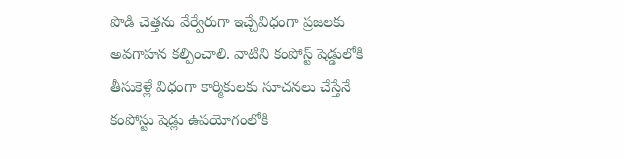పొడి చెత్తను వేర్వేరుగా ఇచ్చేవిధంగా ప్రజలకు అవగాహన కల్పించాలి. వాటిని కంపోస్ట్ షెడ్డులోకి తీసుకెళ్లే విధంగా కార్మికులకు సూచనలు చేస్తేనే కంపోస్టు షెడ్లు ఉపయోగంలోకి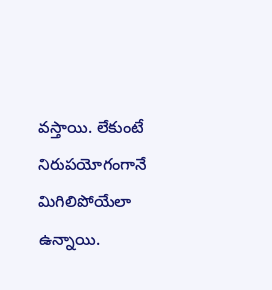వస్తాయి. లేకుంటే నిరుపయోగంగానే మిగిలిపోయేలా ఉన్నాయి.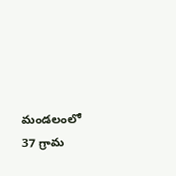మండలంలో 37 గ్రామ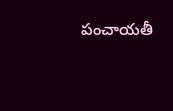పంచాయతీ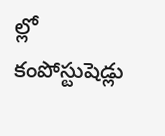ల్లో కంపోస్టుషెడ్లు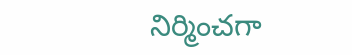నిర్మించగా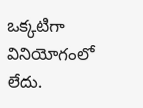ఒక్కటిగా వినియోగంలో లేదు.